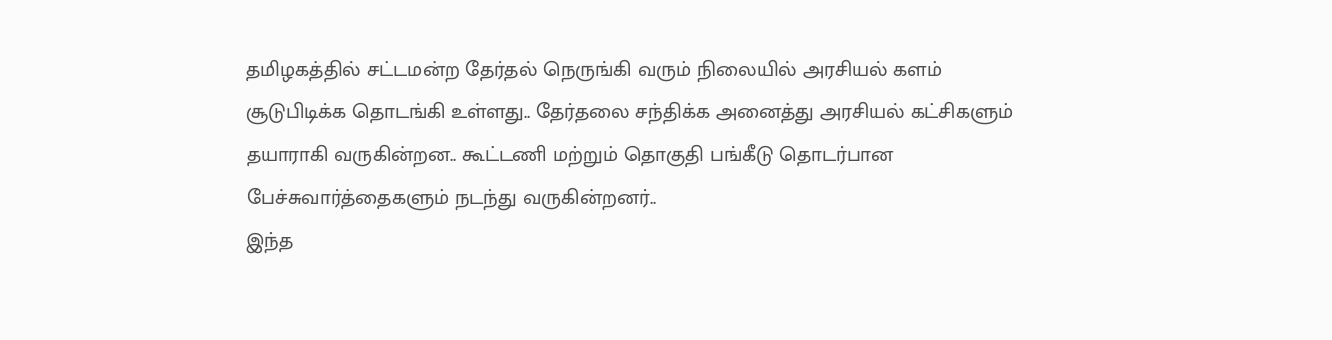தமிழகத்தில் சட்டமன்ற தேர்தல் நெருங்கி வரும் நிலையில் அரசியல் களம் சூடுபிடிக்க தொடங்கி உள்ளது.. தேர்தலை சந்திக்க அனைத்து அரசியல் கட்சிகளும் தயாராகி வருகின்றன.. கூட்டணி மற்றும் தொகுதி பங்கீடு தொடர்பான பேச்சுவார்த்தைகளும் நடந்து வருகின்றனர்..
இந்த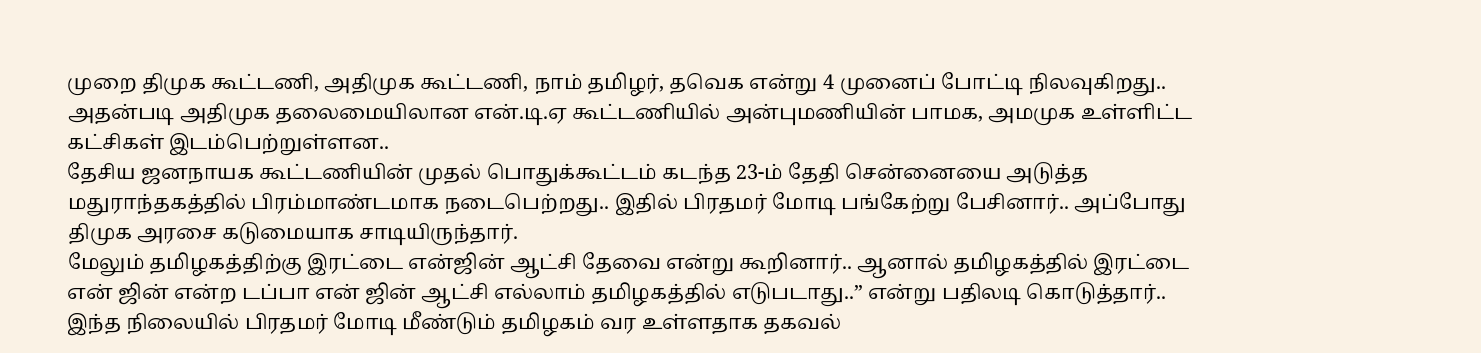முறை திமுக கூட்டணி, அதிமுக கூட்டணி, நாம் தமிழர், தவெக என்று 4 முனைப் போட்டி நிலவுகிறது.. அதன்படி அதிமுக தலைமையிலான என்.டி.ஏ கூட்டணியில் அன்புமணியின் பாமக, அமமுக உள்ளிட்ட கட்சிகள் இடம்பெற்றுள்ளன..
தேசிய ஜனநாயக கூட்டணியின் முதல் பொதுக்கூட்டம் கடந்த 23-ம் தேதி சென்னையை அடுத்த மதுராந்தகத்தில் பிரம்மாண்டமாக நடைபெற்றது.. இதில் பிரதமர் மோடி பங்கேற்று பேசினார்.. அப்போது திமுக அரசை கடுமையாக சாடியிருந்தார்.
மேலும் தமிழகத்திற்கு இரட்டை என்ஜின் ஆட்சி தேவை என்று கூறினார்.. ஆனால் தமிழகத்தில் இரட்டை என் ஜின் என்ற டப்பா என் ஜின் ஆட்சி எல்லாம் தமிழகத்தில் எடுபடாது..” என்று பதிலடி கொடுத்தார்..
இந்த நிலையில் பிரதமர் மோடி மீண்டும் தமிழகம் வர உள்ளதாக தகவல்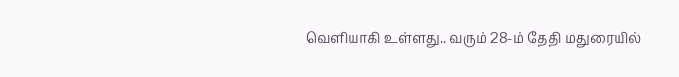வெளியாகி உள்ளது.. வரும் 28-ம் தேதி மதுரையில்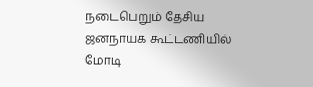நடைபெறும் தேசிய ஜனநாயக கூட்டணியில் மோடி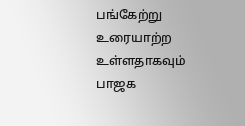பங்கேற்று உரையாற்ற உள்ளதாகவும் பாஜக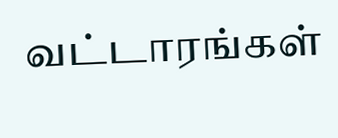வட்டாரங்கள்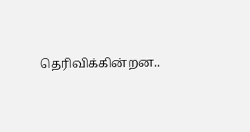தெரிவிக்கின்றன..